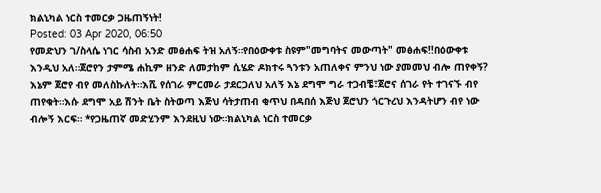ክልኒካል ነርስ ተመርቃ ጋዜጠኝነት!
Posted: 03 Apr 2020, 06:50
የመድህን ገ/ስላሴ ነገር ሳስብ አንድ መፅሐፍ ትዝ አለኝ።የበዕውቀቱ ስዩም"መግባትና መውጣት" መፅሐፍ!!በዕውቀቱ እንዲህ አለ።ጀሮየን ታምሜ ሐኪም ዘንድ ለመታከም ሲሄድ ዶክተሩ ጓንቱን አጠለቀና ምንህ ነው ያመመህ ብሎ ጠየቀኝ? እኔም ጀሮየ ብየ መለስኩለት።እሺ የሰገራ ምርመራ ታደርጋለህ አለኝ እኔ ደግሞ ግራ ተጋብቼ፣ጀሮና ሰገራ የት ተገናኙ ብየ ጠየቁት።እሱ ደግሞ አይ ሽንት ቤት ስትወጣ እጅህ ሳትታጠብ ቂጥህ በዳበሰ እጅህ ጀሮህን ጎርጉረህ እንዳትሆን ብየ ነው ብሎኝ እርፍ። *የጋዜጠኛ መድሂንም እንደዚህ ነው።ክልኒካል ነርስ ተመርቃ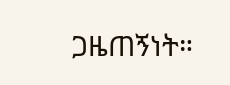ጋዜጠኝነት።